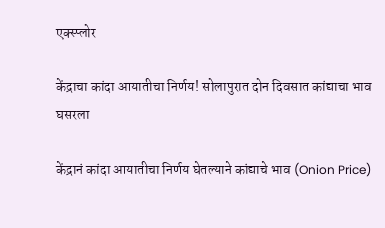एक्स्प्लोर

केंद्राचा कांदा आयातीचा निर्णय! सोलापुरात दोन दिवसात कांद्याचा भाव घसरला

केंद्रानं कांदा आयातीचा निर्णय घेतल्याने कांद्याचे भाव (Onion Price)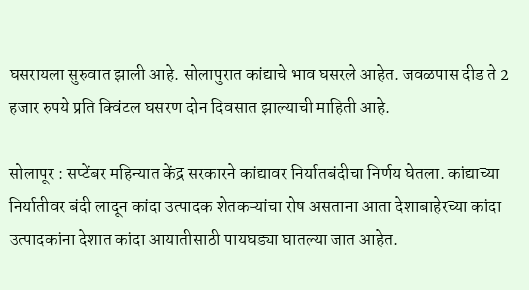घसरायला सुरुवात झाली आहे. सोलापुरात कांद्याचे भाव घसरले आहेत. जवळपास दीड ते 2 हजार रुपये प्रति क्विंटल घसरण दोन दिवसात झाल्याची माहिती आहे.

सोलापूर : सप्टेंबर महिन्यात केंद्र सरकारने कांद्यावर निर्यातबंदीचा निर्णय घेतला. कांद्याच्या निर्यातीवर बंदी लादून कांदा उत्पादक शेतकऱ्यांचा रोष असताना आता देशाबाहेरच्या कांदा उत्पादकांना देशात कांदा आयातीसाठी पायघड्या घातल्या जात आहेत.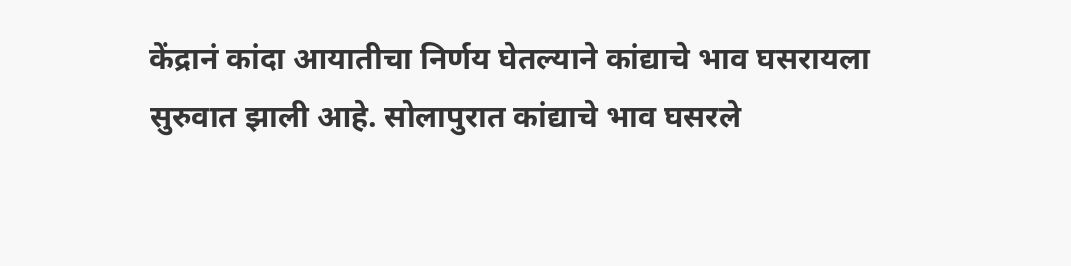केंद्रानं कांदा आयातीचा निर्णय घेतल्याने कांद्याचे भाव घसरायला सुरुवात झाली आहे. सोलापुरात कांद्याचे भाव घसरले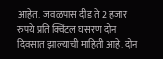आहेत.  जवळपास दीड ते 2 हजार रुपये प्रति क्विंटल घसरण दोन दिवसात झाल्याची माहिती आहे. दोन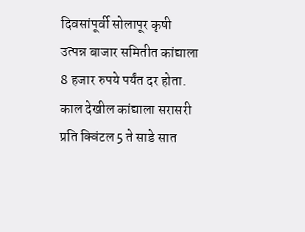दिवसांपूर्वी सोलापूर कृषी उत्पन्न बाजार समितीत कांद्याला 8 हजार रुपये पर्यंत दर होता. काल देखील कांद्याला सरासरी प्रति क्विंटल 5 ते साडे सात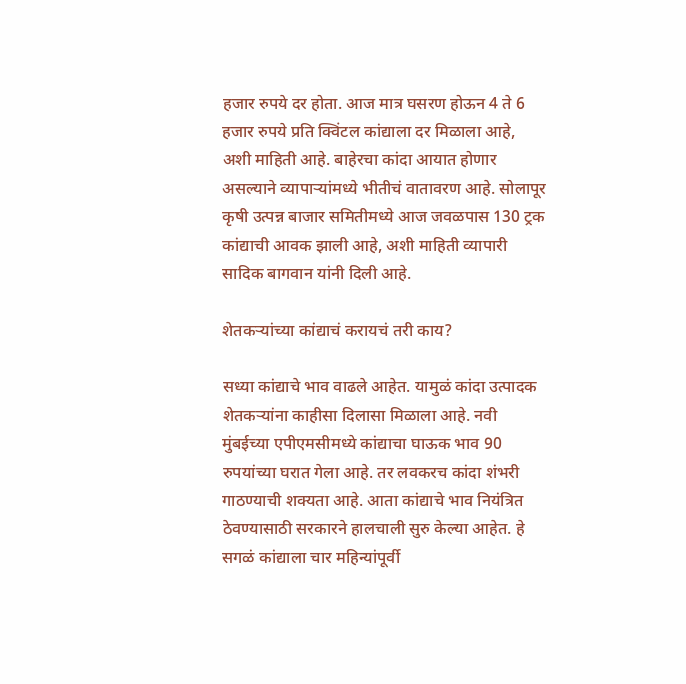हजार रुपये दर होता. आज मात्र घसरण होऊन 4 ते 6 हजार रुपये प्रति क्विंटल कांद्याला दर मिळाला आहे, अशी माहिती आहे. बाहेरचा कांदा आयात होणार असल्याने व्यापाऱ्यांमध्ये भीतीचं वातावरण आहे. सोलापूर कृषी उत्पन्न बाजार समितीमध्ये आज जवळपास 130 ट्रक कांद्याची आवक झाली आहे, अशी माहिती व्यापारी सादिक बागवान यांनी दिली आहे.

शेतकऱ्यांच्या कांद्याचं करायचं तरी काय?

सध्या कांद्याचे भाव वाढले आहेत. यामुळं कांदा उत्पादक शेतकऱ्यांना काहीसा दिलासा मिळाला आहे. नवी मुंबईच्या एपीएमसीमध्ये कांद्याचा घाऊक भाव 90 रुपयांच्या घरात गेला आहे. तर लवकरच कांदा शंभरी गाठण्याची शक्यता आहे. आता कांद्याचे भाव नियंत्रित ठेवण्यासाठी सरकारने हालचाली सुरु केल्या आहेत. हे सगळं कांद्याला चार महिन्यांपूर्वी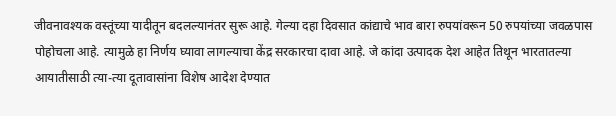जीवनावश्यक वस्तूंच्या यादीतून बदलल्यानंतर सुरू आहे. गेल्या दहा दिवसात कांद्याचे भाव बारा रुपयांवरून 50 रुपयांच्या जवळपास पोहोचला आहे. त्यामुळे हा निर्णय घ्यावा लागल्याचा केंद्र सरकारचा दावा आहे. जे कांदा उत्पादक देश आहेत तिथून भारतातल्या आयातीसाठी त्या-त्या दूतावासांना विशेष आदेश देण्यात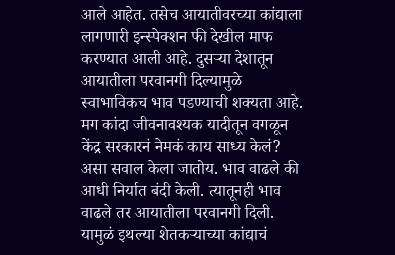आले आहेत. तसेच आयातीवरच्या कांद्याला लागणारी इन्स्पेक्शन फी देखील माफ करण्यात आली आहे. दुसऱ्या देशातून आयातीला परवानगी दिल्यामुळे स्वाभाविकच भाव पडण्याची शक्यता आहे. मग कांदा जीवनावश्यक यादीतून वगळून केंद्र सरकारनं नेमकं काय साध्य केलं? असा सवाल केला जातोय. भाव वाढले की आधी निर्यात बंदी केली. त्यातूनही भाव वाढले तर आयातीला परवानगी दिली. यामुळं इथल्या शेतकऱ्याच्या कांद्याचं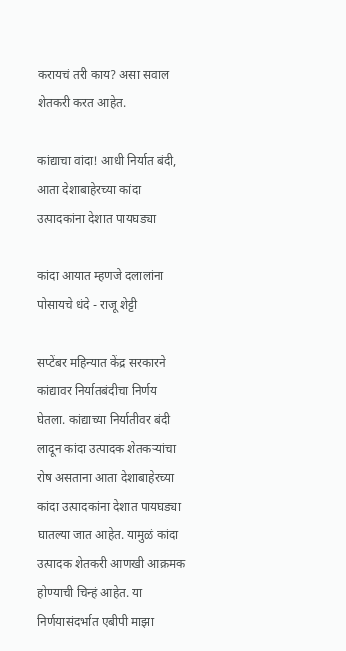करायचं तरी काय? असा सवाल शेतकरी करत आहेत.

कांद्याचा वांदा! आधी निर्यात बंदी, आता देशाबाहेरच्या कांदा उत्पादकांना देशात पायघड्या

कांदा आयात म्हणजे दलालांना पोसायचे धंदे - राजू शेट्टी

सप्टेंबर महिन्यात केंद्र सरकारने कांद्यावर निर्यातबंदीचा निर्णय घेतला. कांद्याच्या निर्यातीवर बंदी लादून कांदा उत्पादक शेतकऱ्यांचा रोष असताना आता देशाबाहेरच्या कांदा उत्पादकांना देशात पायघड्या घातल्या जात आहेत. यामुळं कांदा उत्पादक शेतकरी आणखी आक्रमक होण्याची चिन्हं आहेत. या निर्णयासंदर्भात एबीपी माझा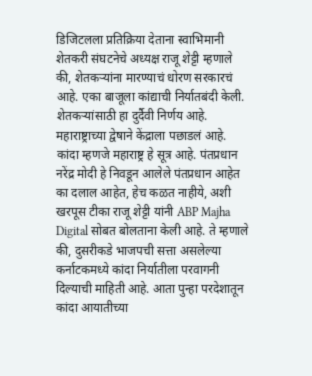डिजिटलला प्रतिक्रिया देताना स्वाभिमानी शेतकरी संघटनेचे अध्यक्ष राजू शेट्टी म्हणाले की, शेतकऱ्यांना मारण्याचं धोरण सरकारचं आहे. एका बाजूला कांद्याची निर्यातबंदी केली. शेतकऱ्यांसाठी हा दुर्दैवी निर्णय आहे. महाराष्ट्राच्या द्वेषाने केंद्राला पछाडलं आहे. कांदा म्हणजे महाराष्ट्र हे सूत्र आहे. पंतप्रधान नरेंद्र मोदी हे निवडून आलेले पंतप्रधान आहेत का दलाल आहेत, हेच कळत नाहीये, अशी खरपूस टीका राजू शेट्टी यांनी ABP Majha Digital सोबत बोलताना केली आहे. ते म्हणाले की, दुसरीकडे भाजपची सत्ता असलेल्या कर्नाटकमध्ये कांदा निर्यातीला परवागनी दिल्याची माहिती आहे. आता पुन्हा परदेशातून कांदा आयातीच्या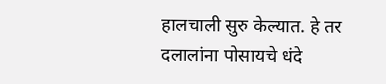हालचाली सुरु केल्यात. हे तर दलालांना पोसायचे धंदे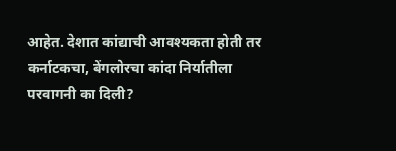आहेत. देशात कांद्याची आवश्यकता होती तर कर्नाटकचा, बेंगलोरचा कांदा निर्यातीला परवागनी का दिली?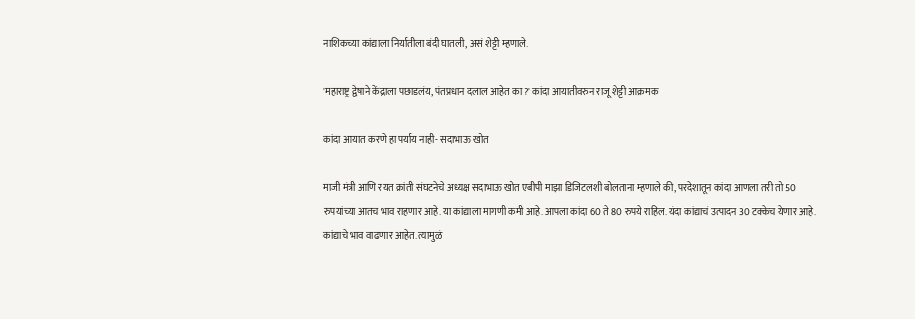नाशिकच्या कांद्याला निर्यातीला बंदी घातली, असं शेट्टी म्हणाले.

'महाराष्ट्र द्वेषाने केंद्राला पछाडलंय, पंतप्रधान दलाल आहेत का?' कांदा आयातीवरुन राजू शेट्टी आक्रमक

कांदा आयात करणे हा पर्याय नाही- सदाभाऊ खोत

माजी मंत्री आणि रयत क्रांती संघटनेचे अध्यक्ष सदाभाऊ खोत एबीपी माझा डिजिटलशी बोलताना म्हणाले की, परदेशातून कांदा आणला तरी तो 50 रुपयांच्या आतच भाव राहणार आहे. या कांद्याला मागणी कमी आहे. आपला कांदा 60 ते 80 रुपये राहिल. यंदा कांद्याचं उत्पादन 30 टक्केच येणार आहे. कांद्याचे भाव वाढणार आहेत. त्यामुळं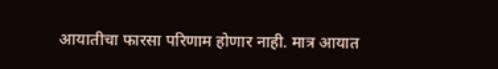आयातीचा फारसा परिणाम होणार नाही. मात्र आयात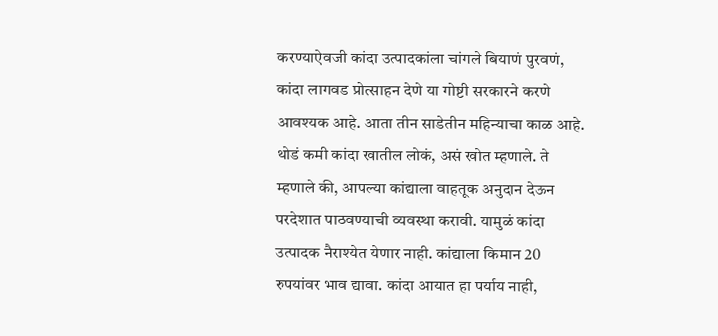करण्याऐवजी कांदा उत्पादकांला चांगले बियाणं पुरवणं, कांदा लागवड प्रोत्साहन देणे या गोष्टी सरकारने करणे आवश्यक आहे. आता तीन साडेतीन महिन्याचा काळ आहे. थोडं कमी कांदा खातील लोकं, असं खोत म्हणाले. ते म्हणाले की, आपल्या कांद्याला वाहतूक अनुदान देऊन परदेशात पाठवण्याची व्यवस्था करावी. यामुळं कांदा उत्पादक नैराश्येत येणार नाही. कांद्याला किमान 20 रुपयांवर भाव द्यावा. कांदा आयात हा पर्याय नाही,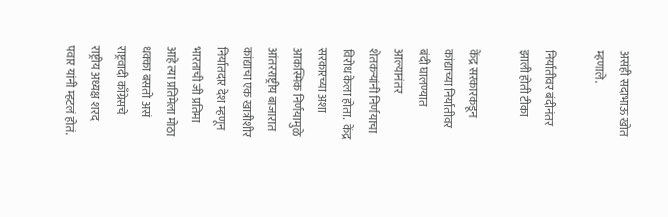असंही सदाभाऊ खोत म्हणाले.

निर्यातीवर बंदीनंतर झाली होती टीका

केंद्र सरकारकडून कांद्याच्या निर्यातीवर बंदी घालण्यात आल्यानंतर शेतकऱ्यांनी निर्णयाचा विरोध केला होता.  केंद्र सरकारच्या अशा आकस्मिक निर्णयामुळे आंतरराष्ट्रीय बाजारात कांद्याचा एक खात्रीशीर निर्यातदार देश म्हणून भारताची जी प्रतिमा आहे त्या प्रतिमेला मोठा धक्का बसतो असं राष्ट्रवादी काँग्रेसचे राष्ट्रीय अध्यक्ष शरद पवार यांनी म्हटलं होतं.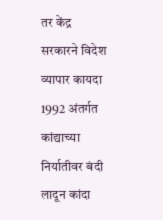तर केंद्र सरकारने विदेश व्यापार कायदा 1992 अंतर्गत कांद्याच्या निर्यातीवर बंदी लादून कांदा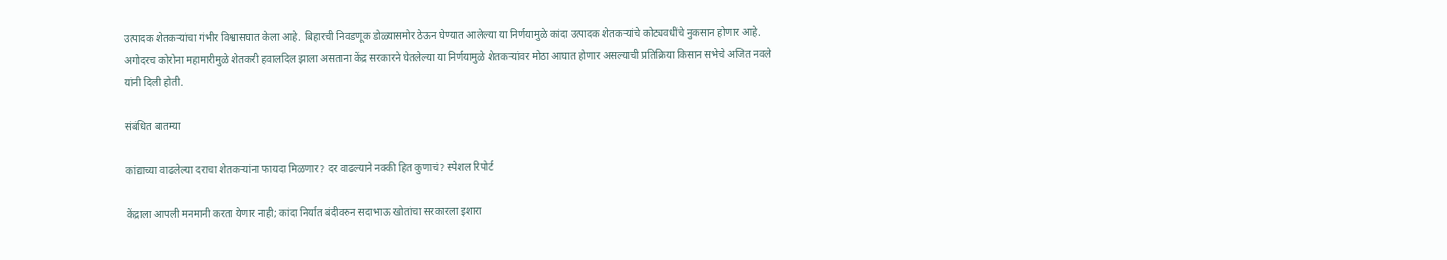उत्पादक शेतकऱ्यांचा गंभीर विश्वासघात केला आहे. बिहारची निवडणूक डोळ्यासमोर ठेऊन घेण्यात आलेल्या या निर्णयामुळे कांदा उत्पादक शेतकऱ्यांचे कोट्यवधींचे नुकसान होणार आहे. अगोदरच कोरोना महामारीमुळे शेतकरी हवालदिल झाला असताना केंद्र सरकारने घेतलेल्या या निर्णयामुळे शेतकऱ्यांवर मोठा आघात होणार असल्याची प्रतिक्रिया किसान सभेचे अजित नवले यांनी दिली होती.

संबंधित बातम्या

कांद्याच्या वाढलेल्या दराचा शेतकऱ्यांना फायदा मिळणार? दर वाढल्याने नक्की हित कुणाचं? स्पेशल रिपोर्ट

केंद्राला आपली मनमानी करता येणार नाही; कांदा निर्यात बंदीवरुन सदाभाऊ खोतांचा सरकारला इशारा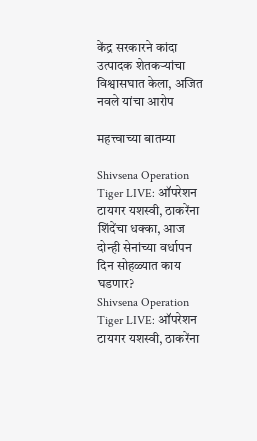केंद्र सरकारने कांदा उत्पादक शेतकऱ्यांचा विश्वासघात केला, अजित नवले यांचा आरोप

महत्त्वाच्या बातम्या

Shivsena Operation Tiger LIVE: ऑपरेशन टायगर यशस्वी, ठाकरेंना शिंदेंचा धक्का, आज दोन्ही सेनांच्या वर्धापन दिन सोहळ्यात काय घडणार?
Shivsena Operation Tiger LIVE: ऑपरेशन टायगर यशस्वी, ठाकरेंना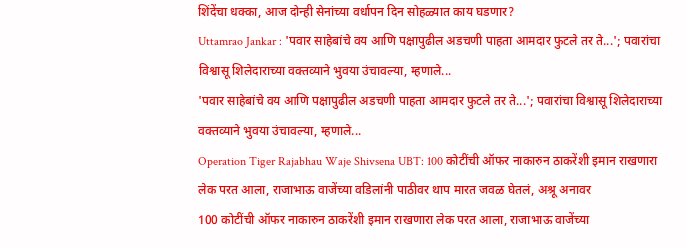शिंदेंचा धक्का, आज दोन्ही सेनांच्या वर्धापन दिन सोहळ्यात काय घडणार?
Uttamrao Jankar : 'पवार साहेबांचे वय आणि पक्षापुढील अडचणी पाहता आमदार फुटले तर ते...'; पवारांचा विश्वासू शिलेदाराच्या वक्तव्याने भुवया उंचावल्या, म्हणाले...
'पवार साहेबांचे वय आणि पक्षापुढील अडचणी पाहता आमदार फुटले तर ते...'; पवारांचा विश्वासू शिलेदाराच्या वक्तव्याने भुवया उंचावल्या, म्हणाले...
Operation Tiger Rajabhau Waje Shivsena UBT: 100 कोटींची ऑफर नाकारुन ठाकरेंशी इमान राखणारा लेक परत आला, राजाभाऊ वाजेंच्या वडिलांनी पाठीवर थाप मारत जवळ घेतलं, अश्रू अनावर
100 कोटींची ऑफर नाकारुन ठाकरेंशी इमान राखणारा लेक परत आला, राजाभाऊ वाजेंच्या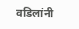वडिलांनी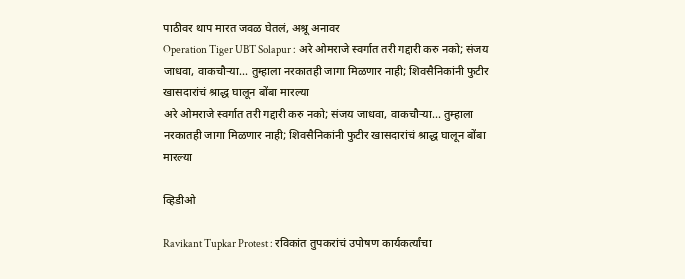पाठीवर थाप मारत जवळ घेतलं, अश्रू अनावर
Operation Tiger UBT Solapur : अरे ओमराजे स्वर्गात तरी गद्दारी करु नको; संजय जाधवा, वाकचौऱ्या... तुम्हाला नरकातही जागा मिळणार नाही; शिवसैनिकांनी फुटीर खासदारांचं श्राद्ध घालून बोंबा मारल्या
अरे ओमराजे स्वर्गात तरी गद्दारी करु नको; संजय जाधवा, वाकचौऱ्या... तुम्हाला नरकातही जागा मिळणार नाही; शिवसैनिकांनी फुटीर खासदारांचं श्राद्ध घालून बोंबा मारल्या

व्हिडीओ

Ravikant Tupkar Protest : रविकांत तुपकरांचं उपोषण कार्यकर्त्यांचा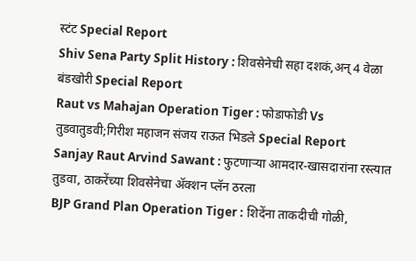स्टंट Special Report
Shiv Sena Party Split History : शिवसेनेची सहा दशकं,अन् 4 वेळा बंडखोरी Special Report
Raut vs Mahajan Operation Tiger : फोडाफोडी Vs तुडवातुडवी;गिरीश महाजन संजय राऊत भिडले Special Report
Sanjay Raut Arvind Sawant : फुटणाऱ्या आमदार-खासदारांना रस्त्यात तुडवा, ठाकरेंच्या शिवसेनेचा ॲक्शन प्लॅन ठरला
BJP Grand Plan Operation Tiger : शिदेंना ताकदीची गोळी,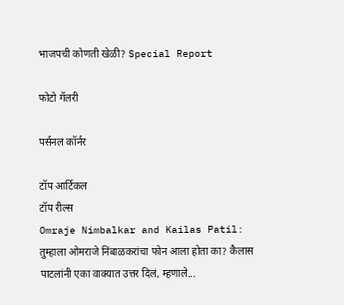भाजपची कोणती खेळी? Special Report

फोटो गॅलरी

पर्सनल कॉर्नर

टॉप आर्टिकल
टॉप रील्स
Omraje Nimbalkar and Kailas Patil: तुम्हाला ओमराजे निंबाळकरांचा फोन आला होता का? कैलास पाटलांनी एका वाक्यात उत्तर दिलं, म्हणाले...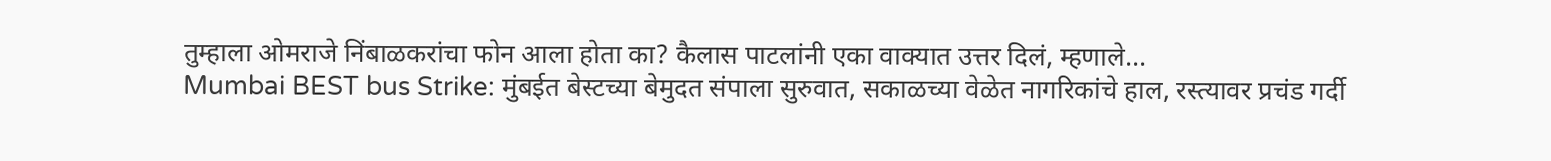तुम्हाला ओमराजे निंबाळकरांचा फोन आला होता का? कैलास पाटलांनी एका वाक्यात उत्तर दिलं, म्हणाले...
Mumbai BEST bus Strike: मुंबईत बेस्टच्या बेमुदत संपाला सुरुवात, सकाळच्या वेळेत नागरिकांचे हाल, रस्त्यावर प्रचंड गर्दी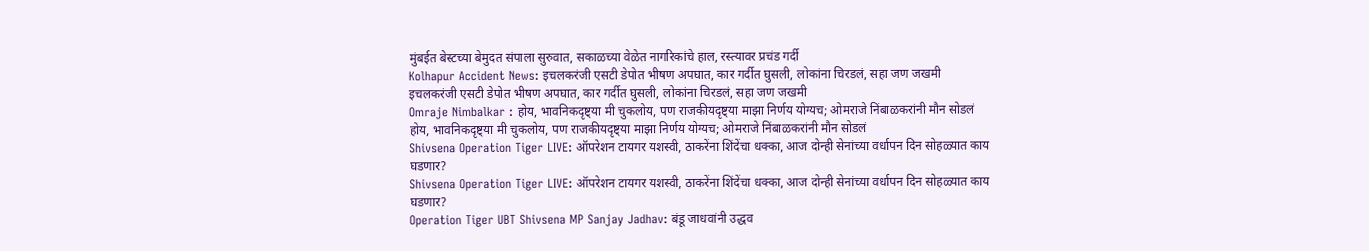मुंबईत बेस्टच्या बेमुदत संपाला सुरुवात, सकाळच्या वेळेत नागरिकांचे हाल, रस्त्यावर प्रचंड गर्दी
Kolhapur Accident News: इचलकरंजी एसटी डेपोत भीषण अपघात, कार गर्दीत घुसली, लोकांना चिरडलं, सहा जण जखमी
इचलकरंजी एसटी डेपोत भीषण अपघात, कार गर्दीत घुसली, लोकांना चिरडलं, सहा जण जखमी
Omraje Nimbalkar : होय, भावनिकदृष्ट्या मी चुकलोय, पण राजकीयदृष्ट्या माझा निर्णय योग्यच; ओमराजे निंबाळकरांनी मौन सोडलं
होय, भावनिकदृष्ट्या मी चुकलोय, पण राजकीयदृष्ट्या माझा निर्णय योग्यच; ओमराजे निंबाळकरांनी मौन सोडलं
Shivsena Operation Tiger LIVE: ऑपरेशन टायगर यशस्वी, ठाकरेंना शिंदेंचा धक्का, आज दोन्ही सेनांच्या वर्धापन दिन सोहळ्यात काय घडणार?
Shivsena Operation Tiger LIVE: ऑपरेशन टायगर यशस्वी, ठाकरेंना शिंदेंचा धक्का, आज दोन्ही सेनांच्या वर्धापन दिन सोहळ्यात काय घडणार?
Operation Tiger UBT Shivsena MP Sanjay Jadhav: बंडू जाधवांनी उद्धव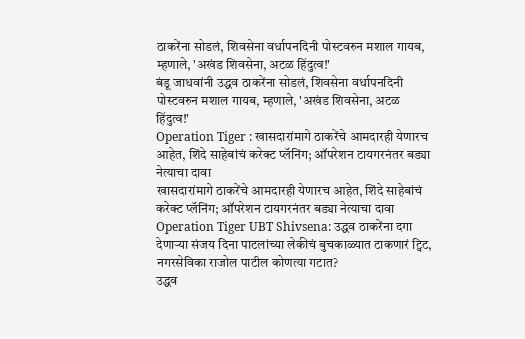ठाकरेंना सोडलं, शिवसेना वर्धापनदिनी पोस्टवरुन मशाल गायब, म्हणाले, 'अखंड शिवसेना, अटळ हिंदुत्व!'
बंडू जाधवांनी उद्धव ठाकरेंना सोडलं, शिवसेना वर्धापनदिनी पोस्टवरुन मशाल गायब, म्हणाले, 'अखंड शिवसेना, अटळ हिंदुत्व!'
Operation Tiger : खासदारांमागे ठाकरेंचे आमदारही येणारच आहेत, शिंदे साहेबांचं करेक्ट प्लॅनिंग; ऑपरेशन टायगरनंतर बड्या नेत्याचा दावा
खासदारांमागे ठाकरेंचे आमदारही येणारच आहेत, शिंदे साहेबांचं करेक्ट प्लॅनिंग; ऑपरेशन टायगरनंतर बड्या नेत्याचा दावा
Operation Tiger UBT Shivsena: उद्धव ठाकरेंना दगा देणाऱ्या संजय दिना पाटलांच्या लेकीचं बुचकाळ्यात टाकणारं ट्विट, नगरसेविका राजोल पाटील कोणत्या गटात?
उद्धव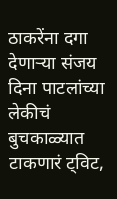ठाकरेंना दगा देणाऱ्या संजय दिना पाटलांच्या लेकीचं बुचकाळ्यात टाकणारं ट्विट,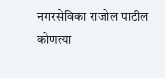नगरसेविका राजोल पाटील कोणत्या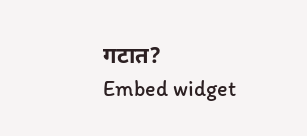गटात?
Embed widget